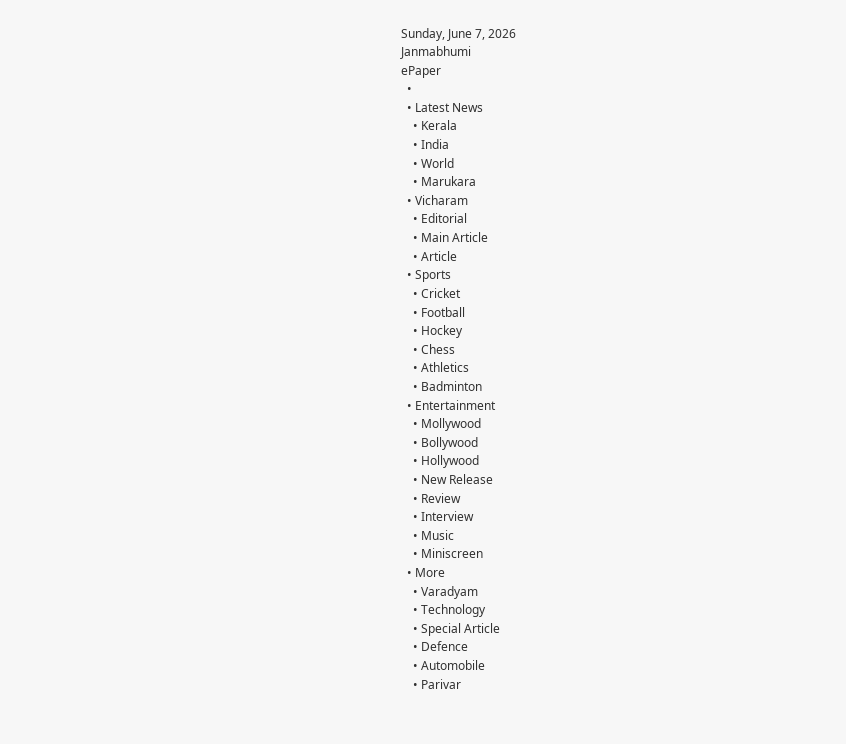Sunday, June 7, 2026
Janmabhumi
ePaper
  •
  • Latest News
    • Kerala
    • India
    • World
    • Marukara
  • Vicharam
    • Editorial
    • Main Article
    • Article
  • Sports
    • Cricket
    • Football
    • Hockey
    • Chess
    • Athletics
    • Badminton
  • Entertainment
    • Mollywood
    • Bollywood
    • Hollywood
    • New Release
    • Review
    • Interview
    • Music
    • Miniscreen
  • More
    • Varadyam
    • Technology
    • Special Article
    • Defence
    • Automobile
    • Parivar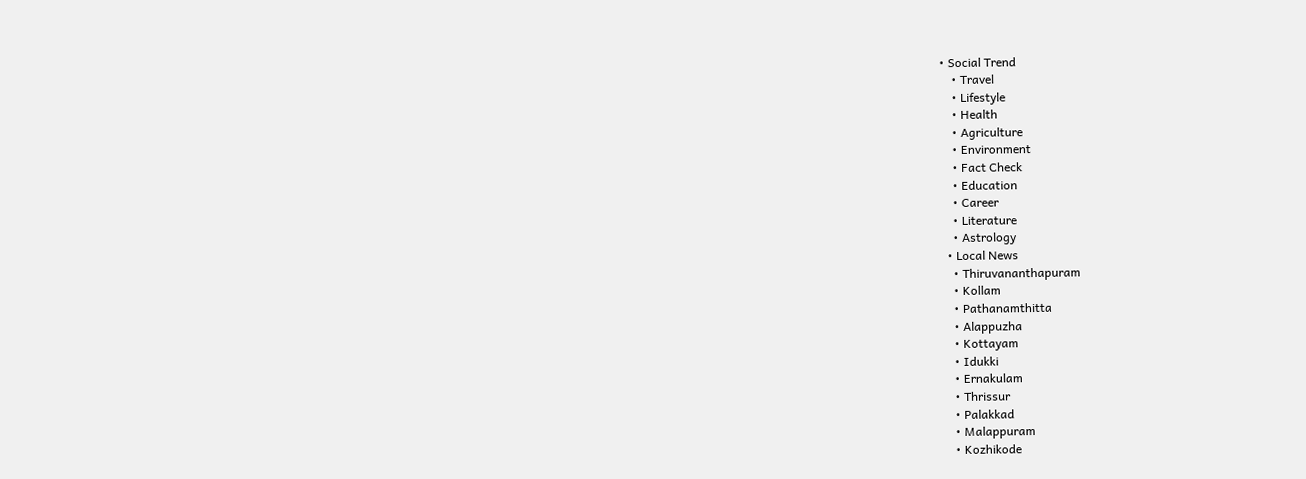• Social Trend
    • Travel
    • Lifestyle
    • Health
    • Agriculture
    • Environment
    • Fact Check
    • Education
    • Career
    • Literature
    • Astrology
  • Local News
    • Thiruvananthapuram
    • Kollam
    • Pathanamthitta
    • Alappuzha
    • Kottayam
    • Idukki
    • Ernakulam
    • Thrissur
    • Palakkad
    • Malappuram
    • Kozhikode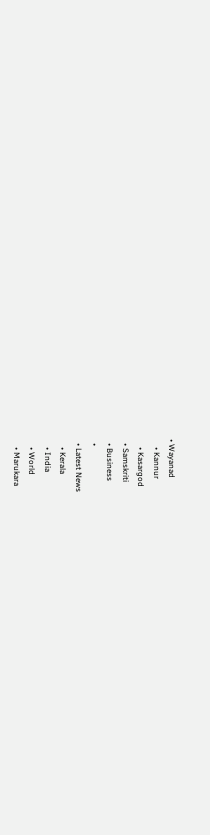• Wayanad
    • Kannur
    • Kasargod
  • Samskriti
  • Business
  •
  • Latest News
    • Kerala
    • India
    • World
    • Marukara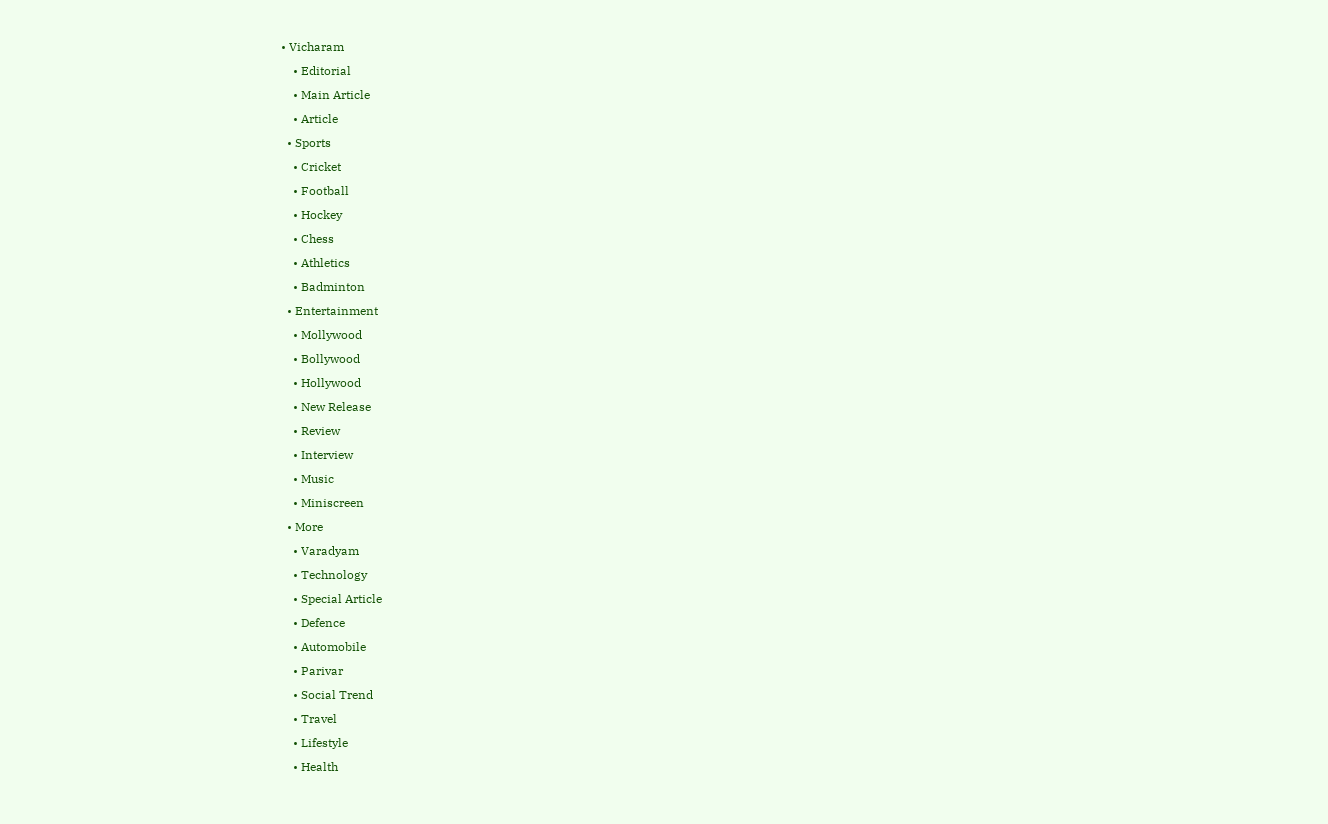• Vicharam
    • Editorial
    • Main Article
    • Article
  • Sports
    • Cricket
    • Football
    • Hockey
    • Chess
    • Athletics
    • Badminton
  • Entertainment
    • Mollywood
    • Bollywood
    • Hollywood
    • New Release
    • Review
    • Interview
    • Music
    • Miniscreen
  • More
    • Varadyam
    • Technology
    • Special Article
    • Defence
    • Automobile
    • Parivar
    • Social Trend
    • Travel
    • Lifestyle
    • Health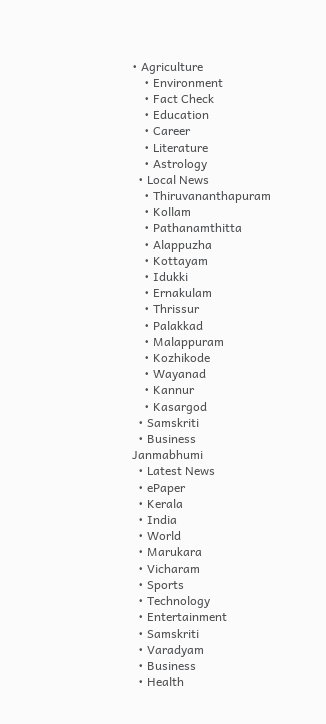• Agriculture
    • Environment
    • Fact Check
    • Education
    • Career
    • Literature
    • Astrology
  • Local News
    • Thiruvananthapuram
    • Kollam
    • Pathanamthitta
    • Alappuzha
    • Kottayam
    • Idukki
    • Ernakulam
    • Thrissur
    • Palakkad
    • Malappuram
    • Kozhikode
    • Wayanad
    • Kannur
    • Kasargod
  • Samskriti
  • Business
Janmabhumi
  • Latest News
  • ePaper
  • Kerala
  • India
  • World
  • Marukara
  • Vicharam
  • Sports
  • Technology
  • Entertainment
  • Samskriti
  • Varadyam
  • Business
  • Health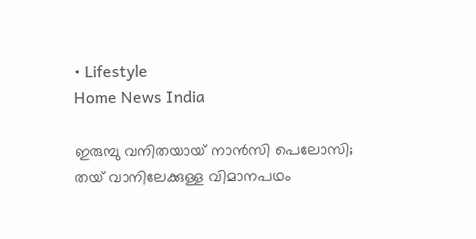• Lifestyle
Home News India

ഇരുമ്പു വനിതയായ് നാന്‍സി പെലോസി; തയ് വാനിലേക്കുള്ള വിമാനപഥം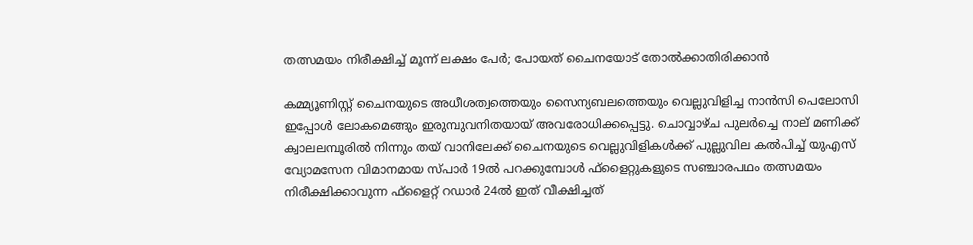തത്സമയം നിരീക്ഷിച്ച് മൂന്ന് ലക്ഷം പേര്‍; പോയത് ചൈനയോട് തോല്‍ക്കാതിരിക്കാന്‍

കമ്മ്യൂണിസ്റ്റ് ചൈനയുടെ അധീശത്വത്തെയും സൈന്യബലത്തെയും വെല്ലുവിളിച്ച നാന്‍സി പെലോസി ഇപ്പോള്‍ ലോകമെങ്ങും ഇരുമ്പുവനിതയായ് അവരോധിക്കപ്പെട്ടു. ചൊവ്വാഴ്ച പുലര്‍ച്ചെ നാല് മണിക്ക് ക്വാലലമ്പൂരില്‍ നിന്നും തയ് വാനിലേക്ക് ചൈനയുടെ വെല്ലുവിളികള്‍ക്ക് പുല്ലുവില കല്‍പിച്ച് യുഎസ് വ്യോമസേന വിമാനമായ സ്പാര്‍ 19ല്‍ പറക്കുമ്പോള്‍ ഫ്ളൈറ്റുകളുടെ സഞ്ചാരപഥം തത്സമയം നിരീക്ഷിക്കാവുന്ന ഫ്ളൈറ്റ് റഡാര്‍ 24ല്‍ ഇത് വീക്ഷിച്ചത്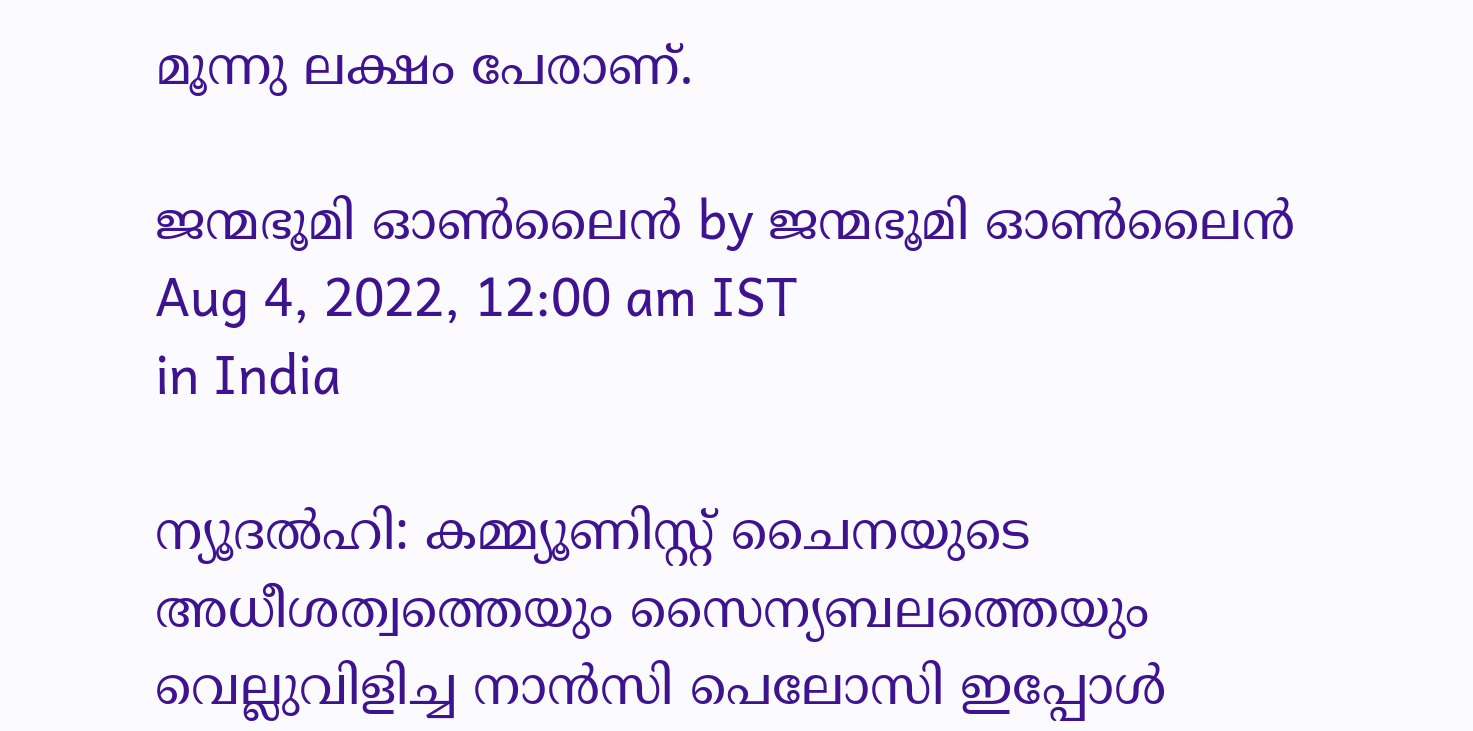മൂന്നു ലക്ഷം പേരാണ്.

ജന്മഭൂമി ഓണ്‍ലൈന്‍ by ജന്മഭൂമി ഓണ്‍ലൈന്‍
Aug 4, 2022, 12:00 am IST
in India

ന്യൂദല്‍ഹി: കമ്മ്യൂണിസ്റ്റ് ചൈനയുടെ അധീശത്വത്തെയും സൈന്യബലത്തെയും വെല്ലുവിളിച്ച നാന്‍സി പെലോസി ഇപ്പോള്‍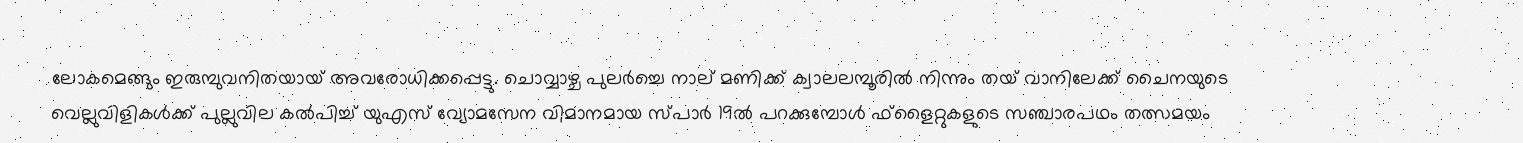ലോകമെങ്ങും ഇരുമ്പുവനിതയായ് അവരോധിക്കപ്പെട്ടു. ചൊവ്വാഴ്ച പുലര്‍ച്ചെ നാല് മണിക്ക് ക്വാലലമ്പൂരില്‍ നിന്നും തയ് വാനിലേക്ക് ചൈനയുടെ വെല്ലുവിളികള്‍ക്ക് പുല്ലുവില കല്‍പിച്ച് യുഎസ് വ്യോമസേന വിമാനമായ സ്പാര്‍ 19ല്‍ പറക്കുമ്പോള്‍ ഫ്ളൈറ്റുകളുടെ സഞ്ചാരപഥം തത്സമയം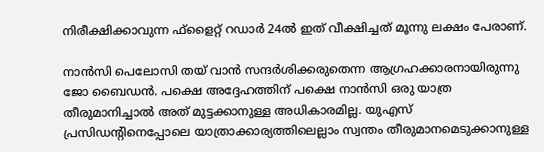നിരീക്ഷിക്കാവുന്ന ഫ്ളൈറ്റ് റഡാര്‍ 24ല്‍ ഇത് വീക്ഷിച്ചത് മൂന്നു ലക്ഷം പേരാണ്.

നാന്‍സി പെലോസി തയ് വാന്‍ സന്ദര്‍ശിക്കരുതെന്ന ആഗ്രഹക്കാരനായിരുന്നു ജോ ബൈഡന്‍. പക്ഷെ അദ്ദേഹത്തിന് പക്ഷെ നാന്‍സി ഒരു യാത്ര തീരുമാനിച്ചാല്‍ അത് മുട്ടക്കാനുള്ള അധികാരമില്ല. യുഎസ് പ്രസിഡന്‍റിനെപ്പോലെ യാത്രാക്കാര്യത്തിലെല്ലാം സ്വന്തം തീരുമാനമെടുക്കാനുള്ള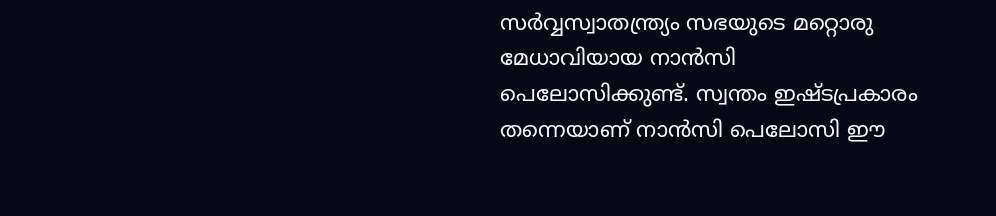സര്‍വ്വസ്വാതന്ത്ര്യം സഭയുടെ മറ്റൊരു മേധാവിയായ നാന്‍സി പെലോസിക്കുണ്ട്. സ്വന്തം ഇഷ്ടപ്രകാരം തന്നെയാണ് നാന്‍സി പെലോസി ഈ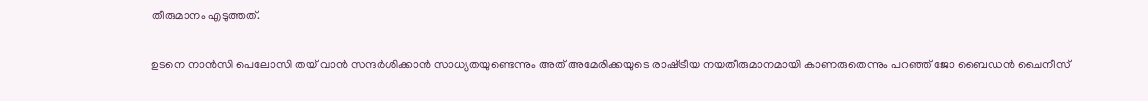തീരുമാനം എടുത്തത്.

ഉടനെ നാന്‍സി പെലോസി തയ് വാന്‍ സന്ദര്‍ശിക്കാന്‍ സാധ്യതയുണ്ടെന്നും അത് അമേരിക്കയുടെ രാഷ്‌ട്രീയ നയതീരുമാനമായി കാണരുതെന്നും പറഞ്ഞ് ജോ ബൈഡന്‍ ചൈനീസ്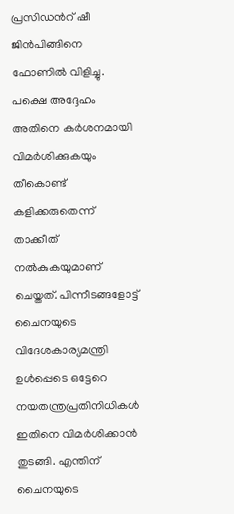പ്രസിഡന്‍റ് ഷീ ജിന്‍പിങ്ങിനെ ഫോണില്‍ വിളിച്ചു. പക്ഷെ അദ്ദേഹം അതിനെ കര്‍ശനമായി വിമര്‍ശിക്കുകയും തീകൊണ്ട് കളിക്കരുതെന്ന് താക്കീത് നല്‍കുകയുമാണ് ചെയ്തത്. പിന്നീടങ്ങളോട്ട് ചൈനയുടെ വിദേശകാര്യമന്ത്രി ഉള്‍പ്പെടെ ഒട്ടേറെ നയതന്ത്രപ്രതിനിധികള്‍ ഇതിനെ വിമര്‍ശിക്കാന്‍ തുടങ്ങി. എന്തിന് ചൈനയുടെ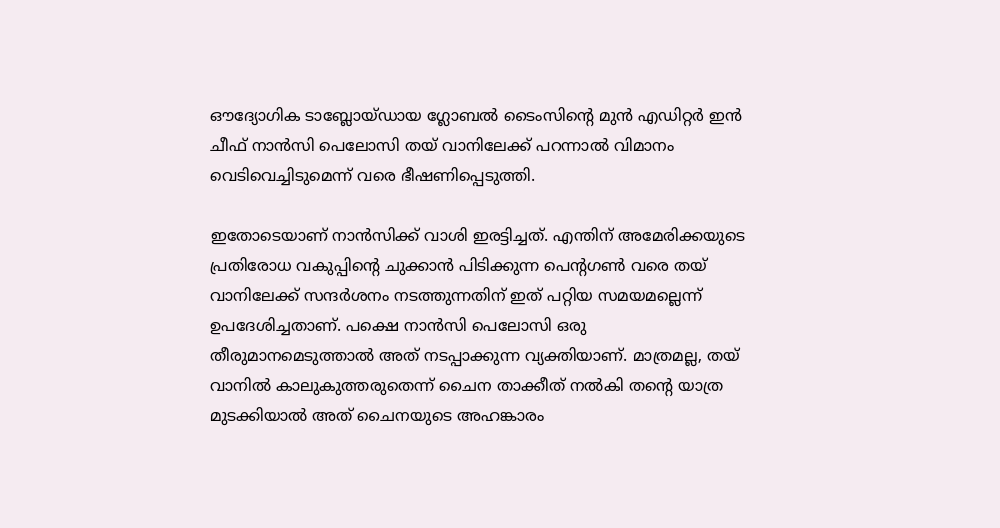ഔദ്യോഗിക ടാബ്ലോയ്ഡായ ഗ്ലോബല്‍ ടൈംസിന്റെ മുന്‍ എഡിറ്റര്‍ ഇന്‍ ചീഫ് നാന്‍സി പെലോസി തയ് വാനിലേക്ക് പറന്നാല്‍ വിമാനം വെടിവെച്ചിടുമെന്ന് വരെ ഭീഷണിപ്പെടുത്തി.

ഇതോടെയാണ് നാന്‍സിക്ക് വാശി ഇരട്ടിച്ചത്. എന്തിന് അമേരിക്കയുടെ പ്രതിരോധ വകുപ്പിന്റെ ചുക്കാന്‍ പിടിക്കുന്ന പെന്‍റഗണ്‍ വരെ തയ് വാനിലേക്ക് സന്ദര്‍ശനം നടത്തുന്നതിന് ഇത് പറ്റിയ സമയമല്ലെന്ന് ഉപദേശിച്ചതാണ്. പക്ഷെ നാന്‍സി പെലോസി ഒരു തീരുമാനമെടുത്താല്‍ അത് നടപ്പാക്കുന്ന വ്യക്തിയാണ്. മാത്രമല്ല, തയ് വാനില്‍ കാലുകുത്തരുതെന്ന് ചൈന താക്കീത് നല്‍കി തന്റെ യാത്ര മുടക്കിയാല്‍ അത് ചൈനയുടെ അഹങ്കാരം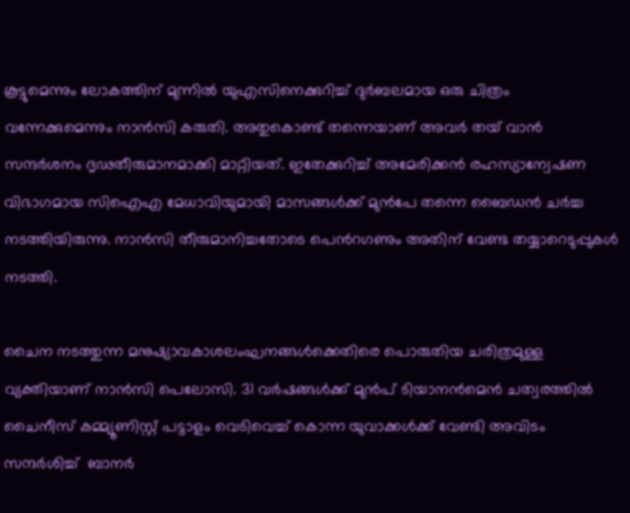കൂട്ടുമെന്നും ലോകത്തിന് മുന്നില്‍ യുഎസിനെക്കുറിച്ച് ദുര്‍ബലമായ ഒരു ചിത്രം വന്നേക്കുമെന്നും നാന്‍സി കരുതി. അതുകൊണ്ട് തന്നെയാണ് അവര്‍ തയ് വാന്‍ സന്ദര്‍ശനം ദൃഢതീരുമാനമാക്കി മാറ്റിയത്. ഇതേക്കുറിച്ച് അമേരിക്കന്‍ രഹസ്യാന്വേഷണ വിഭാഗമായ സിഐഎ മേധാവിയുമായി മാസങ്ങള്‍ക്ക് മുന്‍പേ തന്നെ ബൈഡന്‍ ചര്‍ച്ച നടത്തിയിരുന്നു. നാന്‍സി തീരുമാനിച്ചതോടെ പെന്‍റഗണും അതിന് വേണ്ട തയ്യാറെടുപ്പുകള്‍ നടത്തി.

ചൈന നടത്തുന്ന മനുഷ്യാവകാശലംഘനങ്ങള്‍ക്കെതിരെ പൊരുതിയ ചരിത്രമുള്ള വ്യക്തിയാണ് നാന്‍സി പെലോസി. 31 വര്‍ഷങ്ങള്‍ക്ക് മുന്‍പ് ടിയാനന്‍മെന്‍ ചത്വരത്തില്‍ ചൈനീസ് കമ്മ്യൂണിസ്റ്റ് പട്ടാളം വെടിവെച്ച് കൊന്ന യുവാക്കള്‍ക്ക് വേണ്ടി അവിടം സന്ദര്‍ശിച്ച്  ബാനര്‍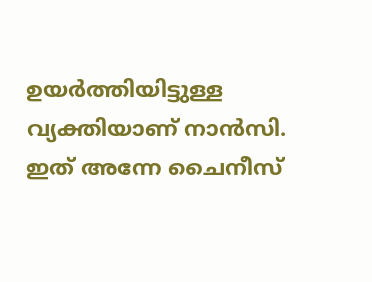ഉയര്‍ത്തിയിട്ടുള്ള വ്യക്തിയാണ് നാന്‍സി. ഇത് അന്നേ ചൈനീസ്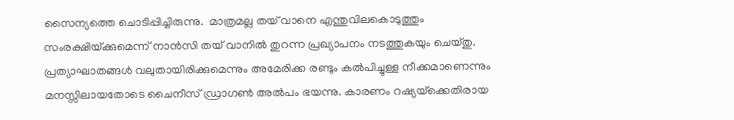സൈന്യത്തെ ചൊടിപ്പിച്ചിരുന്നു.  മാത്രമല്ല തയ് വാനെ എന്തുവിലകൊടുത്തും സംരക്ഷിയ്‌ക്കുമെന്ന് നാന്‍സി തയ് വാനില്‍ തുറന്ന പ്രഖ്യാപനം നടത്തുകയും ചെയ്തു. പ്രത്യാഘാതങ്ങള്‍ വലുതായിരിക്കുമെന്നും അമേരിക്ക രണ്ടും കല്‍പിച്ചുള്ള നീക്കമാണെന്നും മനസ്സിലായതോടെ ചൈനീസ് ഡ്രാഗണ്‍ അല്‍പം ഭയന്നു. കാരണം റഷ്യയ്‌ക്കെതിരായ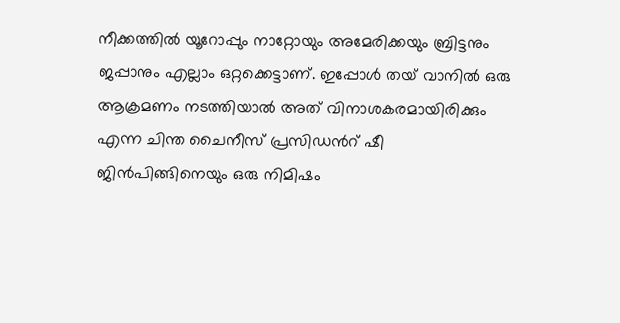നീക്കത്തില്‍ യൂറോപ്പും നാറ്റോയും അമേരിക്കയും ബ്രിട്ടനും ജപ്പാനും എല്ലാം ഒറ്റക്കെട്ടാണ്. ഇപ്പോള്‍ തയ് വാനില്‍ ഒരു ആക്രമണം നടത്തിയാല്‍ അത് വിനാശകരമായിരിക്കും എന്ന ചിന്ത ചൈനീസ് പ്രസിഡന്‍റ് ഷീ ജിന്‍പിങ്ങിനെയും ഒരു നിമിഷം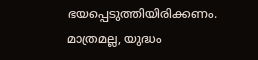ഭയപ്പെടുത്തിയിരിക്കണം. മാത്രമല്ല, യുദ്ധം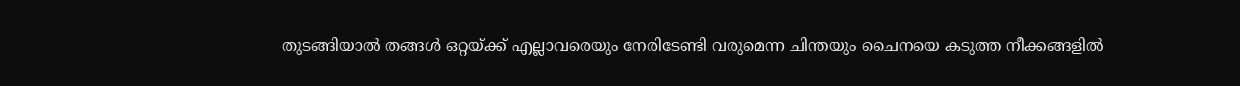തുടങ്ങിയാല്‍ തങ്ങള്‍ ഒറ്റയ്‌ക്ക് എല്ലാവരെയും നേരിടേണ്ടി വരുമെന്ന ചിന്തയും ചൈനയെ കടുത്ത നീക്കങ്ങളില്‍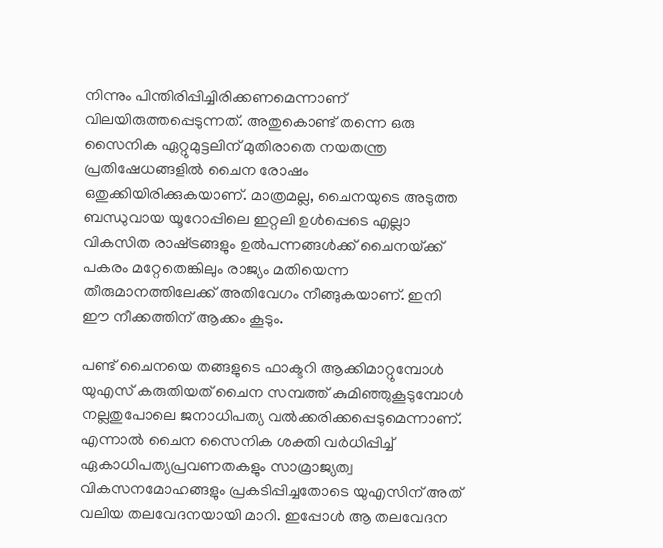നിന്നും പിന്തിരിപ്പിച്ചിരിക്കണമെന്നാണ് വിലയിരുത്തപ്പെടുന്നത്. അതുകൊണ്ട് തന്നെ ഒരു സൈനിക ഏറ്റുമുട്ടലിന് മുതിരാതെ നയതന്ത്ര പ്രതിഷേധങ്ങളില്‍ ചൈന രോഷം ഒതുക്കിയിരിക്കുകയാണ്. മാത്രമല്ല, ചൈനയുടെ അടുത്ത ബന്ധുവായ യൂറോപ്പിലെ ഇറ്റലി ഉള്‍പ്പെടെ എല്ലാ വികസിത രാഷ്‌ട്രങ്ങളും ഉല്‍പന്നങ്ങള്‍ക്ക് ചൈനയ്‌ക്ക് പകരം മറ്റേതെങ്കിലും രാജ്യം മതിയെന്ന തീരുമാനത്തിലേക്ക് അതിവേഗം നീങ്ങുകയാണ്. ഇനി ഈ നീക്കത്തിന് ആക്കം കൂടും.

പണ്ട് ചൈനയെ തങ്ങളുടെ ഫാക്ടറി ആക്കിമാറ്റുമ്പോള്‍ യുഎസ് കരുതിയത് ചൈന സമ്പത്ത് കുമിഞ്ഞുകൂടുമ്പോള്‍ നല്ലതുപോലെ ജനാധിപത്യ വല്‍ക്കരിക്കപ്പെടുമെന്നാണ്. എന്നാല്‍ ചൈന സൈനിക ശക്തി വര്‍ധിപ്പിച്ച് ഏകാധിപത്യപ്രവണതകളും സാമ്രാജ്യത്വ വികസനമോഹങ്ങളും പ്രകടിപ്പിച്ചതോടെ യുഎസിന് അത് വലിയ തലവേദനയായി മാറി. ഇപ്പോള്‍ ആ തലവേദന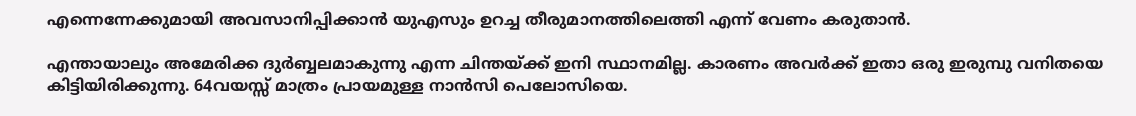എന്നെന്നേക്കുമായി അവസാനിപ്പിക്കാന്‍ യുഎസും ഉറച്ച തീരുമാനത്തിലെത്തി എന്ന് വേണം കരുതാന്‍.

എന്തായാലും അമേരിക്ക ദുര്‍ബ്ബലമാകുന്നു എന്ന ചിന്തയ്‌ക്ക് ഇനി സ്ഥാനമില്ല. കാരണം അവര്‍ക്ക് ഇതാ ഒരു ഇരുമ്പു വനിതയെ കിട്ടിയിരിക്കുന്നു. 64വയസ്സ് മാത്രം പ്രായമുള്ള നാന്‍സി പെലോസിയെ.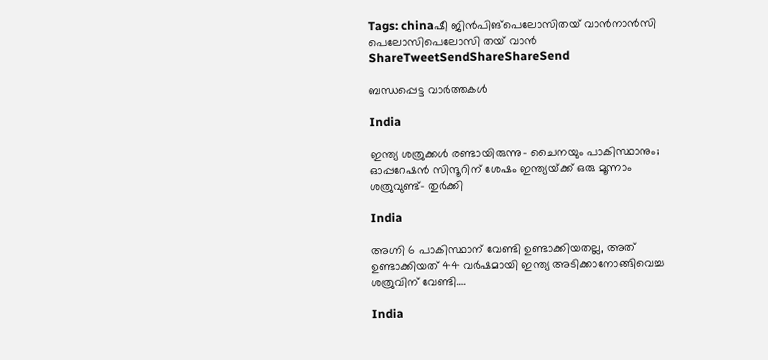Tags: chinaഷീ ജിന്‍പിങ്പെലോസിതയ് വാന്‍നാന്‍സി പെലോസിപെലോസി തയ് വാന്‍
ShareTweetSendShareShareSend

ബന്ധപ്പെട്ട വാര്‍ത്തകള്‍

India

ഇന്ത്യ ശത്രുക്കള്‍ രണ്ടായിരുന്നു- ചൈനയും പാകിസ്ഥാനും; ഓപ്പറേഷന്‍ സിന്ദൂറിന് ശേഷം ഇന്ത്യയ്‌ക്ക് ഒരു മൂന്നാം ശത്രുവുണ്ട്- തുര്‍ക്കി

India

അഗ്നി 6 പാകിസ്ഥാന് വേണ്ടി ഉണ്ടാക്കിയതല്ല, അത് ഉണ്ടാക്കിയത് 44 വര്‍ഷമായി ഇന്ത്യ അടിക്കാനോങ്ങിവെച്ച ശത്രുവിന് വേണ്ടി….

India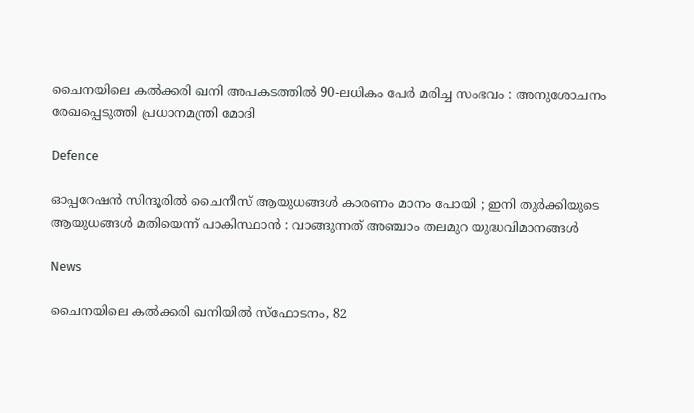ചൈനയിലെ കൽക്കരി ഖനി അപകടത്തിൽ 90-ലധികം പേർ മരിച്ച സംഭവം : അനുശോചനം രേഖപ്പെടുത്തി പ്രധാനമന്ത്രി മോദി

Defence

ഓപ്പറേഷൻ സിന്ദൂരിൽ ചൈനീസ് ആയുധങ്ങൾ കാരണം മാനം പോയി ; ഇനി തുർക്കിയുടെ ആയുധങ്ങൾ മതിയെന്ന് പാകിസ്ഥാൻ : വാങ്ങുന്നത് അഞ്ചാം തലമുറ യുദ്ധവിമാനങ്ങൾ

News

ചൈനയിലെ കൽക്കരി ഖനിയിൽ സ്‌ഫോടനം, 82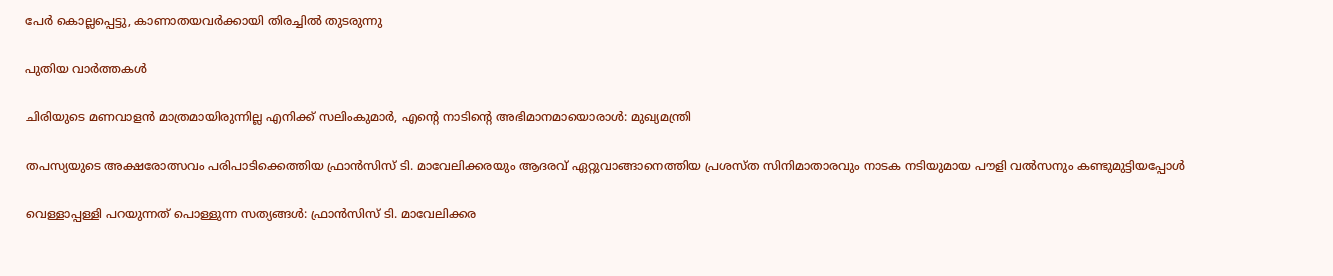പേർ കൊല്ലപ്പെട്ടു, കാണാതയവർക്കായി തിരച്ചിൽ തുടരുന്നു

പുതിയ വാര്‍ത്തകള്‍

ചിരിയുടെ മണവാളന്‍ മാത്രമായിരുന്നില്ല എനിക്ക് സലിംകുമാർ, എന്റെ നാടിന്റെ അഭിമാനമായൊരാള്‍: മുഖ്യമന്ത്രി

തപസ്യയുടെ അക്ഷരോത്സവം പരിപാടിക്കെത്തിയ ഫ്രാന്‍സിസ് ടി. മാവേലിക്കരയും ആദരവ് ഏറ്റുവാങ്ങാനെത്തിയ പ്രശസ്ത സിനിമാതാരവും നാടക നടിയുമായ പൗളി വല്‍സനും കണ്ടുമുട്ടിയപ്പോള്‍

വെള്ളാപ്പള്ളി പറയുന്നത് പൊള്ളുന്ന സത്യങ്ങള്‍: ഫ്രാന്‍സിസ് ടി. മാവേലിക്കര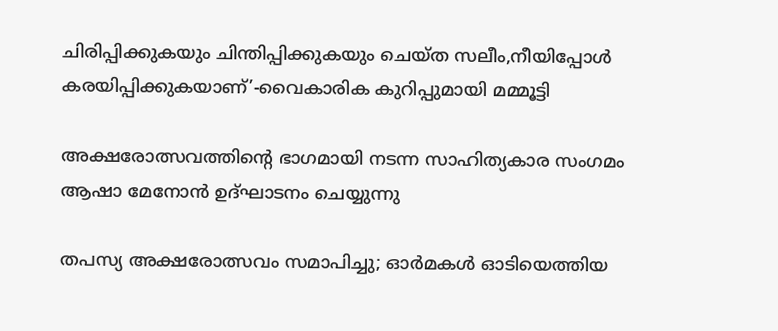ചിരിപ്പിക്കുകയും ചിന്തിപ്പിക്കുകയും ചെയ്ത സലീം,നീയിപ്പോള്‍ കരയിപ്പിക്കുകയാണ്’-വൈകാരിക കുറിപ്പുമായി മമ്മൂട്ടി

അക്ഷരോത്സവത്തിന്റെ ഭാഗമായി നടന്ന സാഹിത്യകാര സംഗമം ആഷാ മേനോന്‍ ഉദ്ഘാടനം ചെയ്യുന്നു

തപസ്യ അക്ഷരോത്സവം സമാപിച്ചു; ഓര്‍മകള്‍ ഓടിയെത്തിയ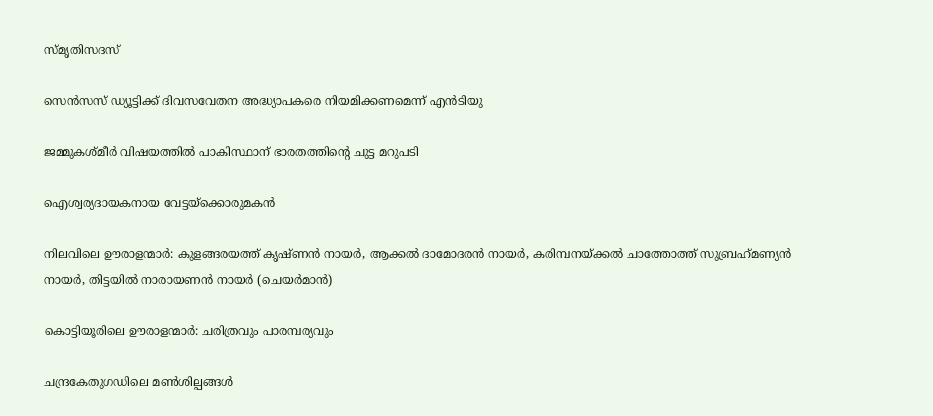സ്മൃതിസദസ്

സെന്‍സസ് ഡ്യൂട്ടിക്ക് ദിവസവേതന അദ്ധ്യാപകരെ നിയമിക്കണമെന്ന് എന്‍ടിയു

ജമ്മുകശ്മീര്‍ വിഷയത്തില്‍ പാകിസ്ഥാന് ഭാരതത്തിന്റെ ചുട്ട മറുപടി

ഐശ്വര്യദായകനായ വേട്ടയ്‌ക്കൊരുമകന്‍

നിലവിലെ ഊരാളന്മാര്‍: കുളങ്ങരയത്ത് കൃഷ്ണന്‍ നായര്‍, ആക്കല്‍ ദാമോദരന്‍ നായര്‍, കരിമ്പനയ്ക്കല്‍ ചാത്തോത്ത് സുബ്രഹ്‌മണ്യന്‍ നായര്‍, തിട്ടയില്‍ നാരായണന്‍ നായര്‍ (ചെയര്‍മാന്‍)

കൊട്ടിയൂരിലെ ഊരാളന്മാര്‍: ചരിത്രവും പാരമ്പര്യവും

ചന്ദ്രകേതുഗഡിലെ മണ്‍ശില്പങ്ങള്‍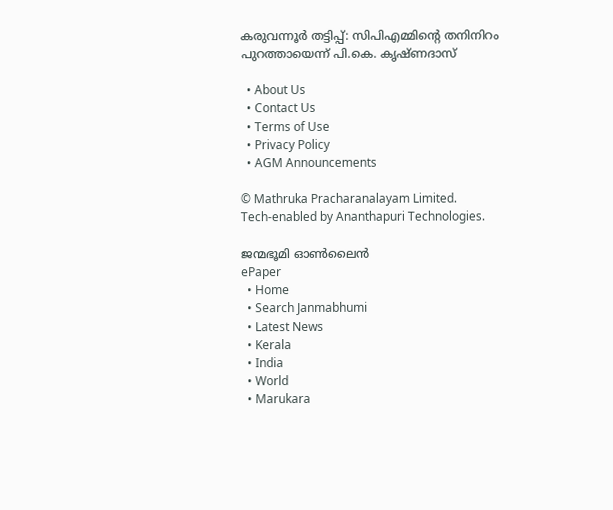കരുവന്നൂര്‍ തട്ടിപ്പ്: സിപിഎമ്മിന്റെ തനിനിറം പുറത്തായെന്ന് പി.കെ. കൃഷ്ണദാസ്

  • About Us
  • Contact Us
  • Terms of Use
  • Privacy Policy
  • AGM Announcements

© Mathruka Pracharanalayam Limited.
Tech-enabled by Ananthapuri Technologies.

ജന്മഭൂമി ഓണ്‍ലൈന്‍
ePaper
  • Home
  • Search Janmabhumi
  • Latest News
  • Kerala
  • India
  • World
  • Marukara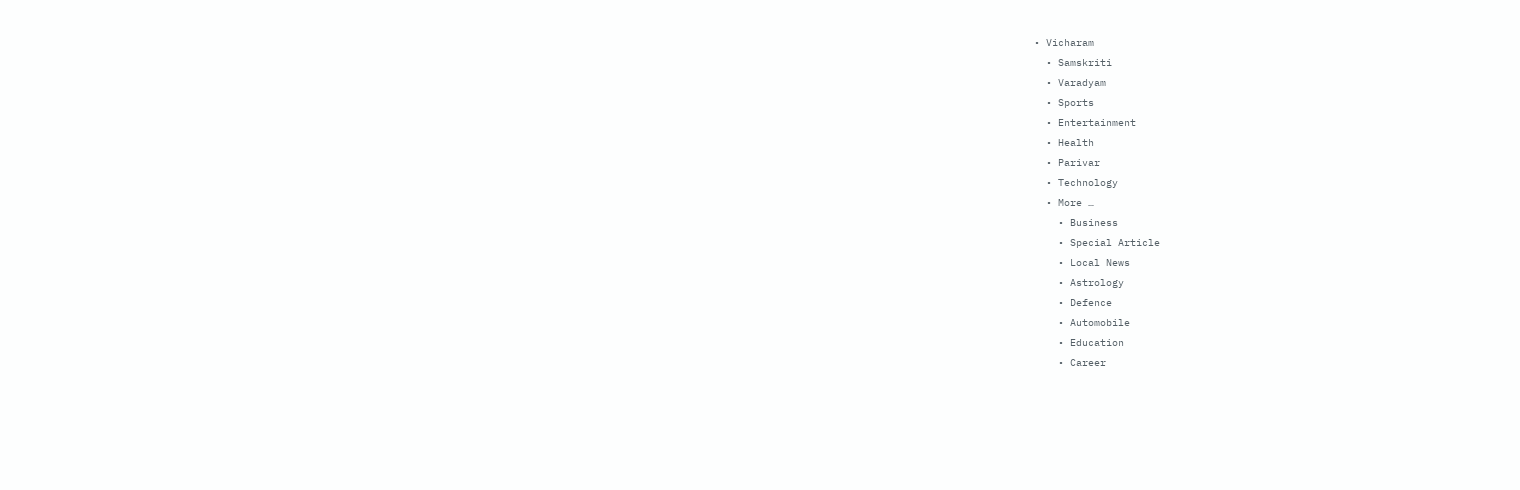• Vicharam
  • Samskriti
  • Varadyam
  • Sports
  • Entertainment
  • Health
  • Parivar
  • Technology
  • More …
    • Business
    • Special Article
    • Local News
    • Astrology
    • Defence
    • Automobile
    • Education
    • Career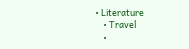• Literature
    • Travel
    •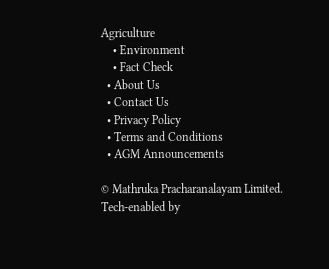Agriculture
    • Environment
    • Fact Check
  • About Us
  • Contact Us
  • Privacy Policy
  • Terms and Conditions
  • AGM Announcements

© Mathruka Pracharanalayam Limited.
Tech-enabled by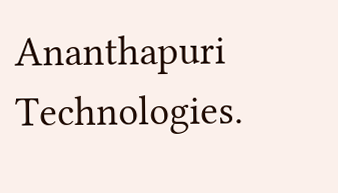Ananthapuri Technologies.